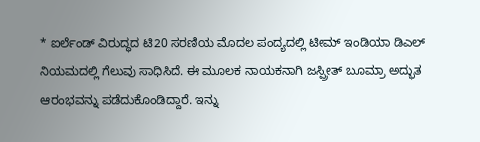* ಐರ್ಲೆಂಡ್ ವಿರುದ್ಧದ ಟಿ20 ಸರಣಿಯ ಮೊದಲ ಪಂದ್ಯದಲ್ಲಿ ಟೀಮ್ ಇಂಡಿಯಾ ಡಿಎಲ್ ನಿಯಮದಲ್ಲಿ ಗೆಲುವು ಸಾಧಿಸಿದೆ. ಈ ಮೂಲಕ ನಾಯಕನಾಗಿ ಜಸ್ಪ್ರೀತ್ ಬೂಮ್ರಾ ಅದ್ಭುತ ಆರಂಭವನ್ನು ಪಡೆದುಕೊಂಡಿದ್ದಾರೆ. ಇನ್ನು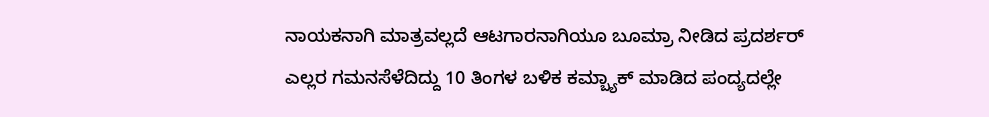ನಾಯಕನಾಗಿ ಮಾತ್ರವಲ್ಲದೆ ಆಟಗಾರನಾಗಿಯೂ ಬೂಮ್ರಾ ನೀಡಿದ ಪ್ರದರ್ಶರ್ ಎಲ್ಲರ ಗಮನಸೆಳೆದಿದ್ದು 10 ತಿಂಗಳ ಬಳಿಕ ಕಮ್ಬ್ಯಾಕ್ ಮಾಡಿದ ಪಂದ್ಯದಲ್ಲೇ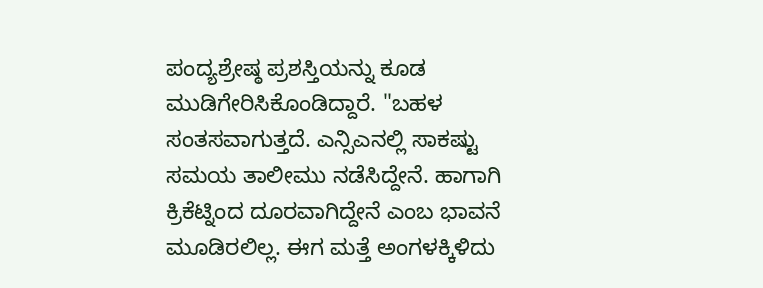ಪಂದ್ಯಶ್ರೇಷ್ಠ ಪ್ರಶಸ್ತಿಯನ್ನು ಕೂಡ ಮುಡಿಗೇರಿಸಿಕೊಂಡಿದ್ದಾರೆ. "ಬಹಳ ಸಂತಸವಾಗುತ್ತದೆ. ಎನ್ಸಿಎನಲ್ಲಿ ಸಾಕಷ್ಟು ಸಮಯ ತಾಲೀಮು ನಡೆಸಿದ್ದೇನೆ. ಹಾಗಾಗಿ ಕ್ರಿಕೆಟ್ನಿಂದ ದೂರವಾಗಿದ್ದೇನೆ ಎಂಬ ಭಾವನೆ ಮೂಡಿರಲಿಲ್ಲ. ಈಗ ಮತ್ತೆ ಅಂಗಳಕ್ಕಿಳಿದು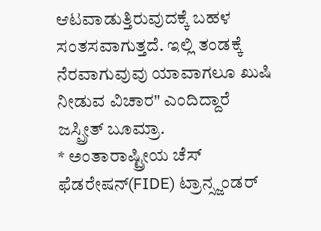ಆಟವಾಡುತ್ತಿರುವುದಕ್ಕೆ ಬಹಳ ಸಂತಸವಾಗುತ್ತದೆ. ಇಲ್ಲಿ ತಂಡಕ್ಕೆ ನೆರವಾಗುವುವು ಯಾವಾಗಲೂ ಖುಷಿ ನೀಡುವ ವಿಚಾರ" ಎಂದಿದ್ದಾರೆ ಜಸ್ಪ್ರೀತ್ ಬೂಮ್ರಾ.
* ಅಂತಾರಾಷ್ಟ್ರೀಯ ಚೆಸ್ ಫೆಡರೇಷನ್(FIDE) ಟ್ರಾನ್ಸ್ಜಂಡರ್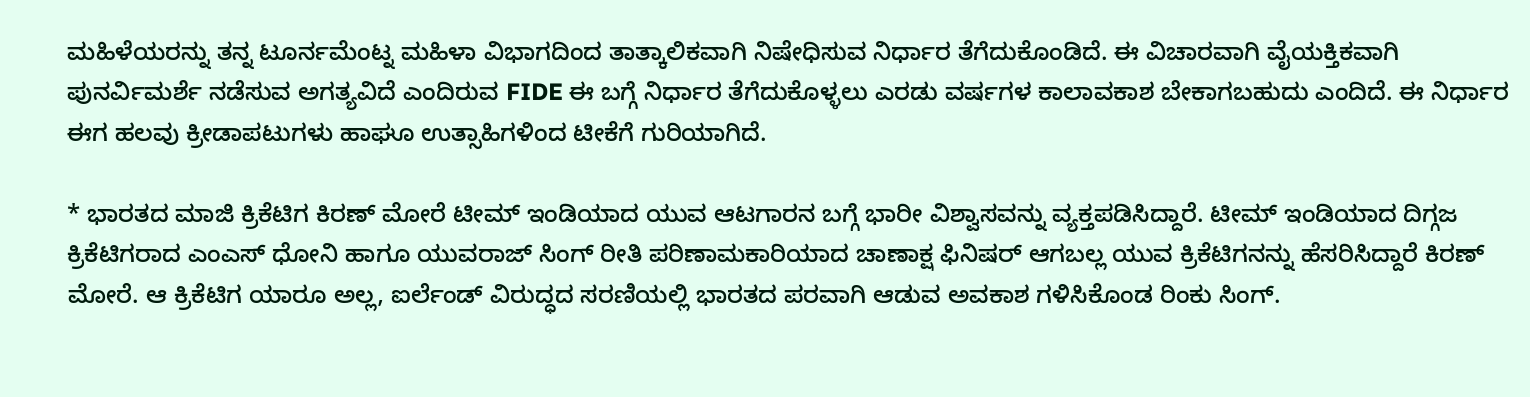ಮಹಿಳೆಯರನ್ನು ತನ್ನ ಟೂರ್ನಮೆಂಟ್ನ ಮಹಿಳಾ ವಿಭಾಗದಿಂದ ತಾತ್ಕಾಲಿಕವಾಗಿ ನಿಷೇಧಿಸುವ ನಿರ್ಧಾರ ತೆಗೆದುಕೊಂಡಿದೆ. ಈ ವಿಚಾರವಾಗಿ ವೈಯಕ್ತಿಕವಾಗಿ ಪುನರ್ವಿಮರ್ಶೆ ನಡೆಸುವ ಅಗತ್ಯವಿದೆ ಎಂದಿರುವ FIDE ಈ ಬಗ್ಗೆ ನಿರ್ಧಾರ ತೆಗೆದುಕೊಳ್ಳಲು ಎರಡು ವರ್ಷಗಳ ಕಾಲಾವಕಾಶ ಬೇಕಾಗಬಹುದು ಎಂದಿದೆ. ಈ ನಿರ್ಧಾರ ಈಗ ಹಲವು ಕ್ರೀಡಾಪಟುಗಳು ಹಾಘೂ ಉತ್ಸಾಹಿಗಳಿಂದ ಟೀಕೆಗೆ ಗುರಿಯಾಗಿದೆ.

* ಭಾರತದ ಮಾಜಿ ಕ್ರಿಕೆಟಿಗ ಕಿರಣ್ ಮೋರೆ ಟೀಮ್ ಇಂಡಿಯಾದ ಯುವ ಆಟಗಾರನ ಬಗ್ಗೆ ಭಾರೀ ವಿಶ್ವಾಸವನ್ನು ವ್ಯಕ್ತಪಡಿಸಿದ್ದಾರೆ. ಟೀಮ್ ಇಂಡಿಯಾದ ದಿಗ್ಗಜ ಕ್ರಿಕೆಟಿಗರಾದ ಎಂಎಸ್ ಧೋನಿ ಹಾಗೂ ಯುವರಾಜ್ ಸಿಂಗ್ ರೀತಿ ಪರಿಣಾಮಕಾರಿಯಾದ ಚಾಣಾಕ್ಷ ಫಿನಿಷರ್ ಆಗಬಲ್ಲ ಯುವ ಕ್ರಿಕೆಟಿಗನನ್ನು ಹೆಸರಿಸಿದ್ದಾರೆ ಕಿರಣ್ ಮೋರೆ. ಆ ಕ್ರಿಕೆಟಿಗ ಯಾರೂ ಅಲ್ಲ, ಐರ್ಲೆಂಡ್ ವಿರುದ್ಧದ ಸರಣಿಯಲ್ಲಿ ಭಾರತದ ಪರವಾಗಿ ಆಡುವ ಅವಕಾಶ ಗಳಿಸಿಕೊಂಡ ರಿಂಕು ಸಿಂಗ್.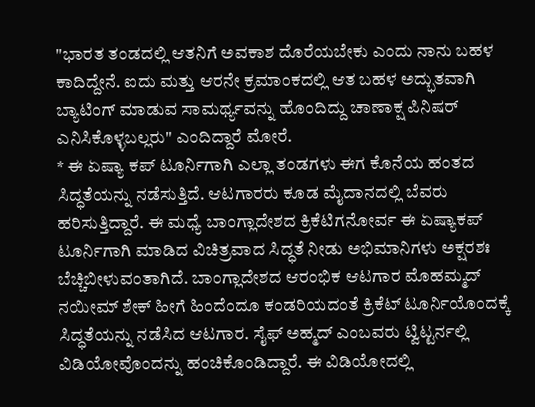"ಭಾರತ ತಂಡದಲ್ಲಿ ಆತನಿಗೆ ಅವಕಾಶ ದೊರೆಯಬೇಕು ಎಂದು ನಾನು ಬಹಳ ಕಾದಿದ್ದೇನೆ. ಐದು ಮತ್ತು ಆರನೇ ಕ್ರಮಾಂಕದಲ್ಲಿ ಆತ ಬಹಳ ಅದ್ಭುತವಾಗಿ ಬ್ಯಾಟಿಂಗ್ ಮಾಡುವ ಸಾಮರ್ಥ್ಯವನ್ನು ಹೊಂದಿದ್ದು ಚಾಣಾಕ್ಷ ಪಿನಿಷರ್ ಎನಿಸಿಕೊಳ್ಳಬಲ್ಲರು" ಎಂದಿದ್ದಾರೆ ಮೋರೆ.
* ಈ ಏಷ್ಯಾ ಕಪ್ ಟೂರ್ನಿಗಾಗಿ ಎಲ್ಲಾ ತಂಡಗಳು ಈಗ ಕೊನೆಯ ಹಂತದ ಸಿದ್ಧತೆಯನ್ನು ನಡೆಸುತ್ತಿದೆ. ಆಟಗಾರರು ಕೂಡ ಮೈದಾನದಲ್ಲಿ ಬೆವರು ಹರಿಸುತ್ತಿದ್ದಾರೆ. ಈ ಮಧ್ಯೆ ಬಾಂಗ್ಲಾದೇಶದ ಕ್ರಿಕೆಟಿಗನೋರ್ವ ಈ ಏಷ್ಯಾಕಪ್ ಟೂರ್ನಿಗಾಗಿ ಮಾಡಿದ ವಿಚಿತ್ರವಾದ ಸಿದ್ಧತೆ ನೀಡು ಅಭಿಮಾನಿಗಳು ಅಕ್ಷರಶಃ ಬೆಚ್ಚಿಬೀಳುವಂತಾಗಿದೆ. ಬಾಂಗ್ಲಾದೇಶದ ಆರಂಭಿಕ ಆಟಗಾರ ಮೊಹಮ್ಮದ್ ನಯೀಮ್ ಶೇಕ್ ಹೀಗೆ ಹಿಂದೆಂದೂ ಕಂಡರಿಯದಂತೆ ಕ್ರಿಕೆಟ್ ಟೂರ್ನಿಯೊಂದಕ್ಕೆ ಸಿದ್ಧತೆಯನ್ನು ನಡೆಸಿದ ಆಟಗಾರ. ಸೈಫ್ ಅಹ್ಮದ್ ಎಂಬವರು ಟ್ವಿಟ್ಟರ್ನಲ್ಲಿ ವಿಡಿಯೋವೊಂದನ್ನು ಹಂಚಿಕೊಂಡಿದ್ದಾರೆ. ಈ ವಿಡಿಯೋದಲ್ಲಿ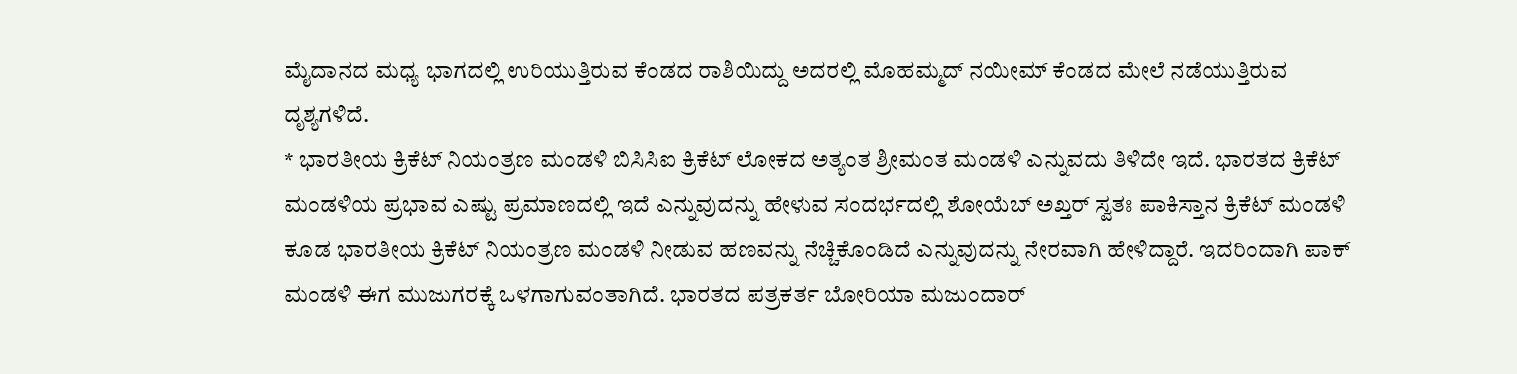ಮೈದಾನದ ಮಧ್ಯ ಭಾಗದಲ್ಲಿ ಉರಿಯುತ್ತಿರುವ ಕೆಂಡದ ರಾಶಿಯಿದ್ದು ಅದರಲ್ಲಿ ಮೊಹಮ್ಮದ್ ನಯೀಮ್ ಕೆಂಡದ ಮೇಲೆ ನಡೆಯುತ್ತಿರುವ ದೃಶ್ಯಗಳಿದೆ.
* ಭಾರತೀಯ ಕ್ರಿಕೆಟ್ ನಿಯಂತ್ರಣ ಮಂಡಳಿ ಬಿಸಿಸಿಐ ಕ್ರಿಕೆಟ್ ಲೋಕದ ಅತ್ಯಂತ ಶ್ರೀಮಂತ ಮಂಡಳಿ ಎನ್ನುವದು ತಿಳಿದೇ ಇದೆ. ಭಾರತದ ಕ್ರಿಕೆಟ್ ಮಂಡಳಿಯ ಪ್ರಭಾವ ಎಷ್ಟು ಪ್ರಮಾಣದಲ್ಲಿ ಇದೆ ಎನ್ನುವುದನ್ನು ಹೇಳುವ ಸಂದರ್ಭದಲ್ಲಿ ಶೋಯೆಬ್ ಅಖ್ತರ್ ಸ್ವತಃ ಪಾಕಿಸ್ತಾನ ಕ್ರಿಕೆಟ್ ಮಂಡಳಿ ಕೂಡ ಭಾರತೀಯ ಕ್ರಿಕೆಟ್ ನಿಯಂತ್ರಣ ಮಂಡಳಿ ನೀಡುವ ಹಣವನ್ನು ನೆಚ್ಚಿಕೊಂಡಿದೆ ಎನ್ನುವುದನ್ನು ನೇರವಾಗಿ ಹೇಳಿದ್ದಾರೆ. ಇದರಿಂದಾಗಿ ಪಾಕ್ ಮಂಡಳಿ ಈಗ ಮುಜುಗರಕ್ಕೆ ಒಳಗಾಗುವಂತಾಗಿದೆ. ಭಾರತದ ಪತ್ರಕರ್ತ ಬೋರಿಯಾ ಮಜುಂದಾರ್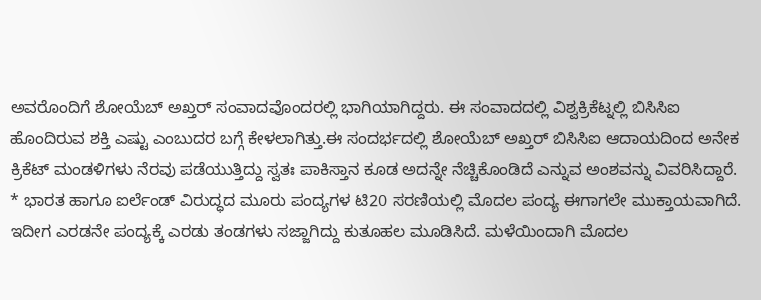ಅವರೊಂದಿಗೆ ಶೋಯೆಬ್ ಅಖ್ತರ್ ಸಂವಾದವೊಂದರಲ್ಲಿ ಭಾಗಿಯಾಗಿದ್ದರು. ಈ ಸಂವಾದದಲ್ಲಿ ವಿಶ್ವಕ್ರಿಕೆಟ್ನಲ್ಲಿ ಬಿಸಿಸಿಐ ಹೊಂದಿರುವ ಶಕ್ತಿ ಎಷ್ಟು ಎಂಬುದರ ಬಗ್ಗೆ ಕೇಳಲಾಗಿತ್ತು.ಈ ಸಂದರ್ಭದಲ್ಲಿ ಶೋಯೆಬ್ ಅಖ್ತರ್ ಬಿಸಿಸಿಐ ಆದಾಯದಿಂದ ಅನೇಕ ಕ್ರಿಕೆಟ್ ಮಂಡಳಿಗಳು ನೆರವು ಪಡೆಯುತ್ತಿದ್ದು ಸ್ವತಃ ಪಾಕಿಸ್ತಾನ ಕೂಡ ಅದನ್ನೇ ನೆಚ್ಚಿಕೊಂಡಿದೆ ಎನ್ನುವ ಅಂಶವನ್ನು ವಿವರಿಸಿದ್ದಾರೆ.
* ಭಾರತ ಹಾಗೂ ಐರ್ಲೆಂಡ್ ವಿರುದ್ಧದ ಮೂರು ಪಂದ್ಯಗಳ ಟಿ20 ಸರಣಿಯಲ್ಲಿ ಮೊದಲ ಪಂದ್ಯ ಈಗಾಗಲೇ ಮುಕ್ತಾಯವಾಗಿದೆ. ಇದೀಗ ಎರಡನೇ ಪಂದ್ಯಕ್ಕೆ ಎರಡು ತಂಡಗಳು ಸಜ್ಜಾಗಿದ್ದು ಕುತೂಹಲ ಮೂಡಿಸಿದೆ. ಮಳೆಯಿಂದಾಗಿ ಮೊದಲ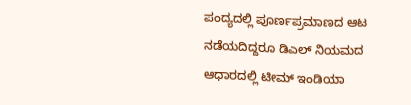ಪಂದ್ಯದಲ್ಲಿ ಪೂರ್ಣಪ್ರಮಾಣದ ಆಟ ನಡೆಯದಿದ್ದರೂ ಡಿಎಲ್ ನಿಯಮದ ಆಧಾರದಲ್ಲಿ ಟೀಮ್ ಇಂಡಿಯಾ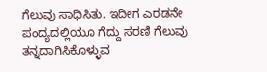ಗೆಲುವು ಸಾಧಿಸಿತು. ಇದೀಗ ಎರಡನೇ ಪಂದ್ಯದಲ್ಲಿಯೂ ಗೆದ್ದು ಸರಣಿ ಗೆಲುವು ತನ್ನದಾಗಿಸಿಕೊಳ್ಳುವ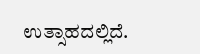ಉತ್ಸಾಹದಲ್ಲಿದೆ.